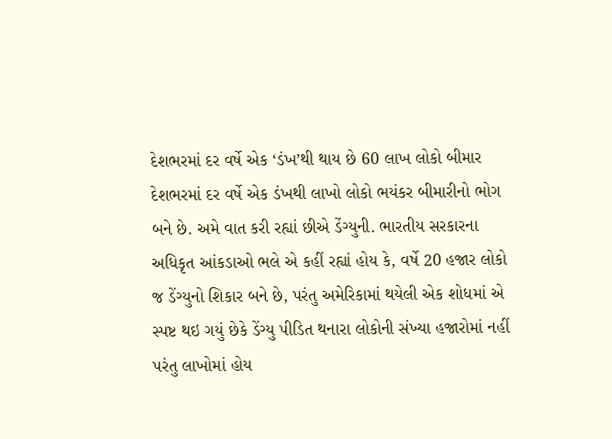દેશભરમાં દર વર્ષે એક ‘ડંખ’થી થાય છે 60 લાખ લોકો બીમાર
દેશભરમાં દર વર્ષે એક ડંખથી લાખો લોકો ભયંકર બીમારીનો ભોગ બને છે. અમે વાત કરી રહ્યાં છીએ ડેંગ્યુની. ભારતીય સરકારના અધિકૃત આંકડાઓ ભલે એ કહીં રહ્યાં હોય કે, વર્ષે 20 હજાર લોકો જ ડેંગ્યુનો શિકાર બને છે, પરંતુ અમેરિકામાં થયેલી એક શોધમાં એ સ્પષ્ટ થઇ ગયું છેકે ડેંગ્યુ પીડિત થનારા લોકોની સંખ્યા હજારોમાં નહીં પરંતુ લાખોમાં હોય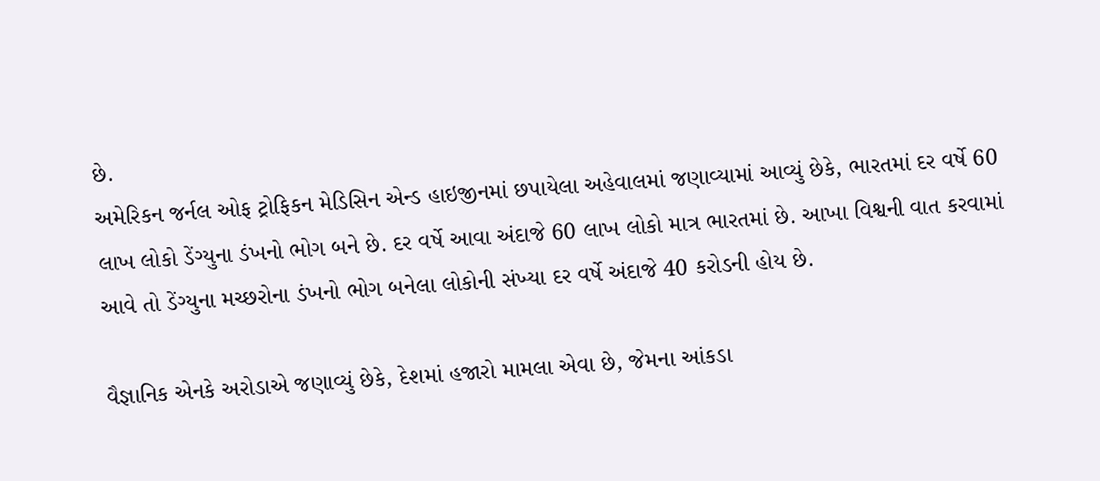છે.
અમેરિકન જર્નલ ઓફ ટ્રોફિકન મેડિસિન એન્ડ હાઇજીનમાં છપાયેલા અહેવાલમાં જણાવ્યામાં આવ્યું છેકે, ભારતમાં દર વર્ષે 60 લાખ લોકો ડેંગ્યુના ડંખનો ભોગ બને છે. દર વર્ષે આવા અંદાજે 60 લાખ લોકો માત્ર ભારતમાં છે. આખા વિશ્વની વાત કરવામાં આવે તો ડેંગ્યુના મચ્છરોના ડંખનો ભોગ બનેલા લોકોની સંખ્યા દર વર્ષે અંદાજે 40 કરોડની હોય છે.

વૈજ્ઞાનિક એનકે અરોડાએ જણાવ્યું છેકે, દેશમાં હજારો મામલા એવા છે, જેમના આંકડા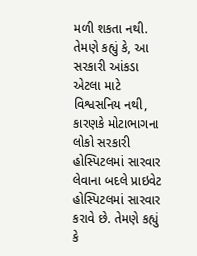મળી શકતા નથી. તેમણે કહ્યું કે, આ સરકારી આંકડા એટલા માટે વિશ્વસનિય નથી, કારણકે મોટાભાગના લોકો સરકારી હોસ્પિટલમાં સારવાર લેવાના બદલે પ્રાઇવેટ હોસ્પિટલમાં સારવાર કરાવે છે. તેમણે કહ્યું કે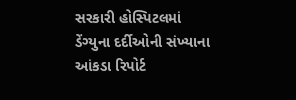સરકારી હોસ્પિટલમાં ડેંગ્યુના દર્દીઓની સંખ્યાના આંકડા રિપોર્ટ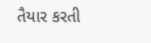તૈયાર કરતી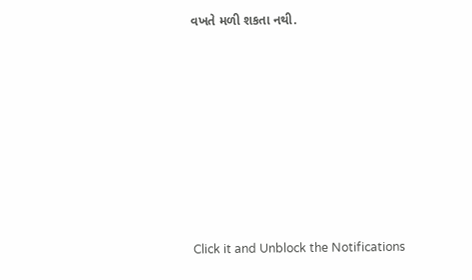વખતે મળી શકતા નથી.












Click it and Unblock the Notifications